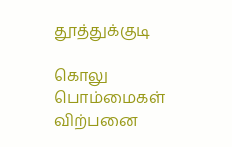தூத்துக்குடி

கொலு பொம்மைகள் விற்பனை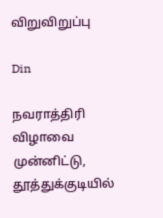விறுவிறுப்பு

Din

நவராத்திரி விழாவை முன்னிட்டு, தூத்துக்குடியில்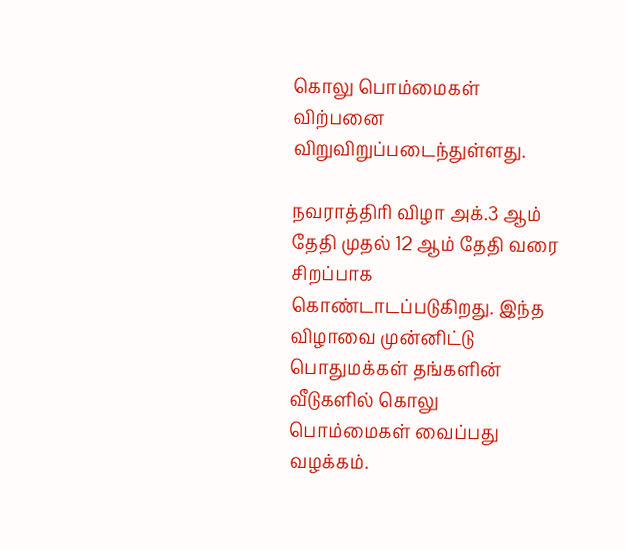கொலு பொம்மைகள் விற்பனை விறுவிறுப்படைந்துள்ளது.

நவராத்திரி விழா அக்.3 ஆம் தேதி முதல் 12 ஆம் தேதி வரை சிறப்பாக கொண்டாடப்படுகிறது. இந்த விழாவை முன்னிட்டு பொதுமக்கள் தங்களின் வீடுகளில் கொலு பொம்மைகள் வைப்பது வழக்கம்.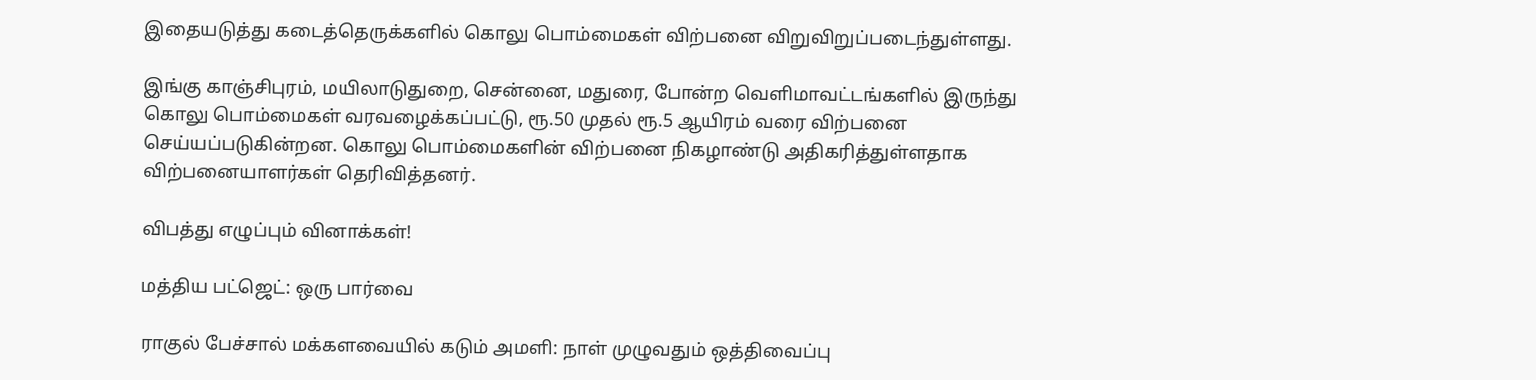இதையடுத்து கடைத்தெருக்களில் கொலு பொம்மைகள் விற்பனை விறுவிறுப்படைந்துள்ளது.

இங்கு காஞ்சிபுரம், மயிலாடுதுறை, சென்னை, மதுரை, போன்ற வெளிமாவட்டங்களில் இருந்து கொலு பொம்மைகள் வரவழைக்கப்பட்டு, ரூ.50 முதல் ரூ.5 ஆயிரம் வரை விற்பனை செய்யப்படுகின்றன. கொலு பொம்மைகளின் விற்பனை நிகழாண்டு அதிகரித்துள்ளதாக விற்பனையாளர்கள் தெரிவித்தனர்.

விபத்து எழுப்பும் வினாக்கள்!

மத்திய பட்ஜெட்: ஒரு பார்வை

ராகுல் பேச்சால் மக்களவையில் கடும் அமளி: நாள் முழுவதும் ஒத்திவைப்பு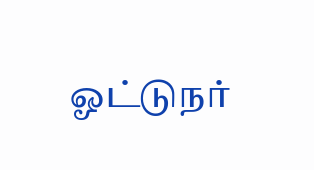ஓட்டுநர்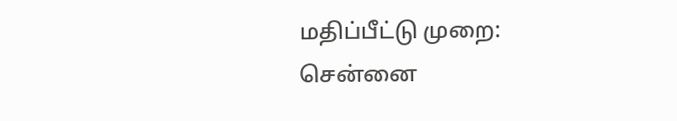மதிப்பீட்டு முறை: சென்னை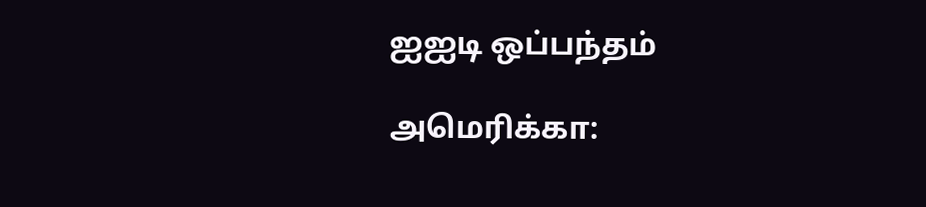ஐஐடி ஒப்பந்தம்

அமெரிக்கா: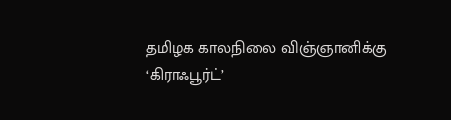தமிழக காலநிலை விஞ்ஞானிக்கு ‘கிராஃபூர்ட்’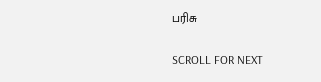பரிசு

SCROLL FOR NEXT